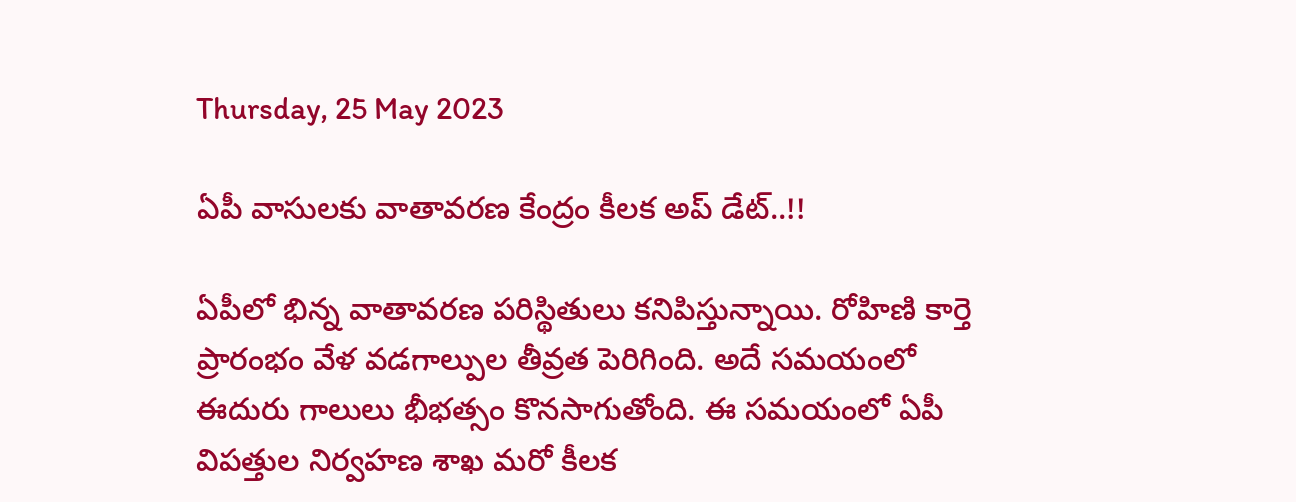Thursday, 25 May 2023

ఏపీ వాసులకు వాతావరణ కేంద్రం కీలక అప్ డేట్..!!

ఏపీలో భిన్న వాతావరణ పరిస్థితులు కనిపిస్తున్నాయి. రోహిణి కార్తె ప్రారంభం వేళ వడగాల్పుల తీవ్రత పెరిగింది. అదే సమయంలో ఈదురు గాలులు భీభత్సం కొనసాగుతోంది. ఈ సమయంలో ఏపీ విపత్తుల నిర్వహణ శాఖ మరో కీలక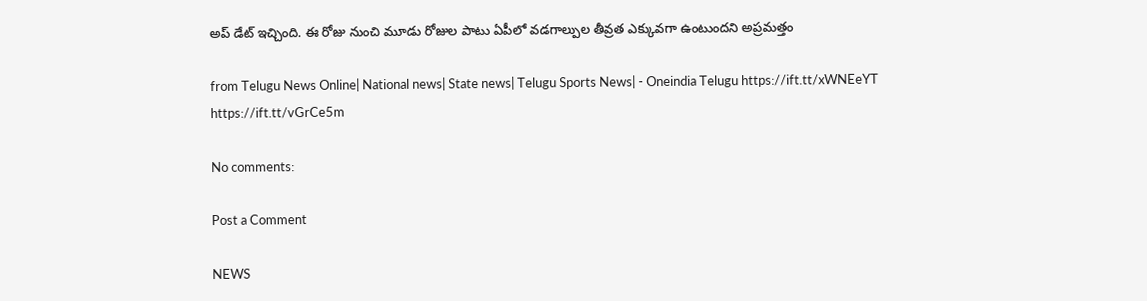అప్ డేట్ ఇచ్చింది. ఈ రోజు నుంచి మూడు రోజుల పాటు ఏపీలో వడగాల్పుల తీవ్రత ఎక్కువగా ఉంటుందని అప్రమత్తం

from Telugu News Online| National news| State news| Telugu Sports News| - Oneindia Telugu https://ift.tt/xWNEeYT
https://ift.tt/vGrCe5m

No comments:

Post a Comment

NEWS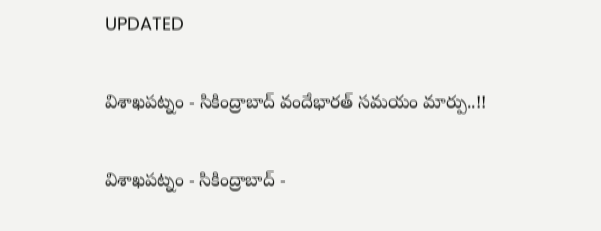UPDATED

విశాఖపట్నం - సికింద్రాబాద్ వందేభారత్ సమయం మార్పు..!!

విశాఖపట్నం - సికింద్రాబాద్ -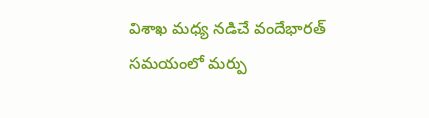విశాఖ మధ్య నడిచే వందేభారత్ సమయంలో మర్పు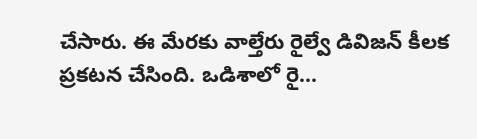చేసారు. ఈ మేరకు వాల్తేరు రైల్వే డివిజన్ కీలక ప్రకటన చేసింది. ఒడిశాలో రై...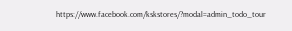https://www.facebook.com/kskstores/?modal=admin_todo_tour